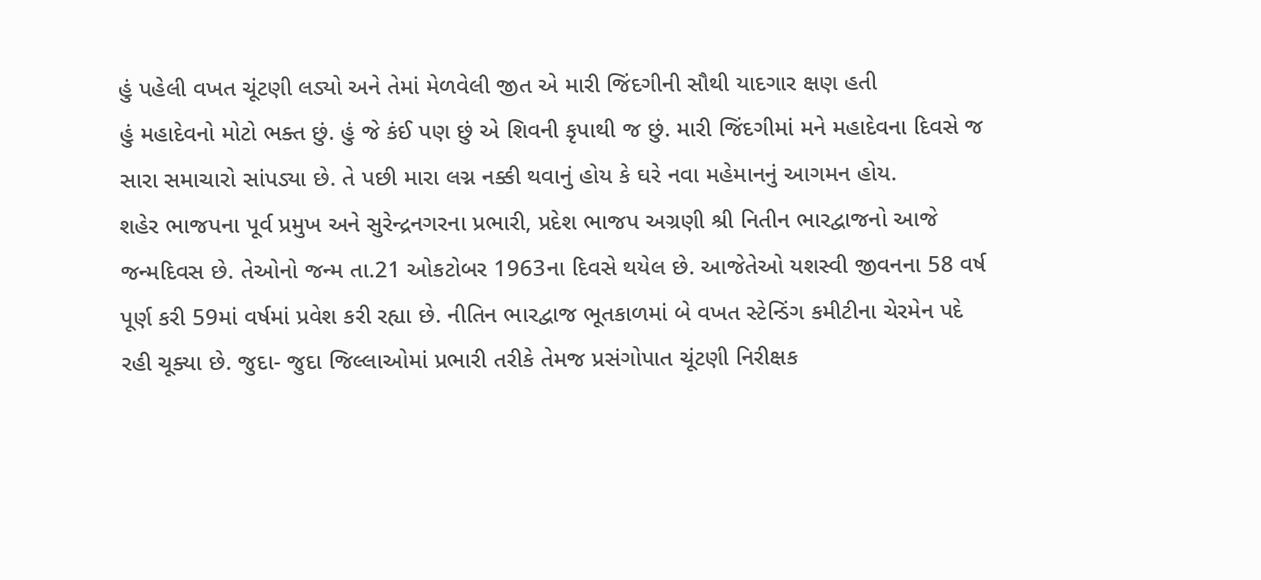હું પહેલી વખત ચૂંટણી લડ્યો અને તેમાં મેળવેલી જીત એ મારી જિંદગીની સૌથી યાદગાર ક્ષણ હતી
હું મહાદેવનો મોટો ભક્ત છું. હું જે કંઈ પણ છું એ શિવની કૃપાથી જ છું. મારી જિંદગીમાં મને મહાદેવના દિવસે જ સારા સમાચારો સાંપડ્યા છે. તે પછી મારા લગ્ન નક્કી થવાનું હોય કે ઘરે નવા મહેમાનનું આગમન હોય.
શહેર ભાજપના પૂર્વ પ્રમુખ અને સુરેન્દ્રનગરના પ્રભારી, પ્રદેશ ભાજપ અગ્રણી શ્રી નિતીન ભારદ્વાજનો આજે જન્મદિવસ છે. તેઓનો જન્મ તા.21 ઓકટોબર 1963ના દિવસે થયેલ છે. આજેતેઓ યશસ્વી જીવનના 58 વર્ષ પૂર્ણ કરી 59માં વર્ષમાં પ્રવેશ કરી રહ્યા છે. નીતિન ભારદ્વાજ ભૂતકાળમાં બે વખત સ્ટેન્ડિંગ કમીટીના ચેરમેન પદે રહી ચૂક્યા છે. જુદા- જુદા જિલ્લાઓમાં પ્રભારી તરીકે તેમજ પ્રસંગોપાત ચૂંટણી નિરીક્ષક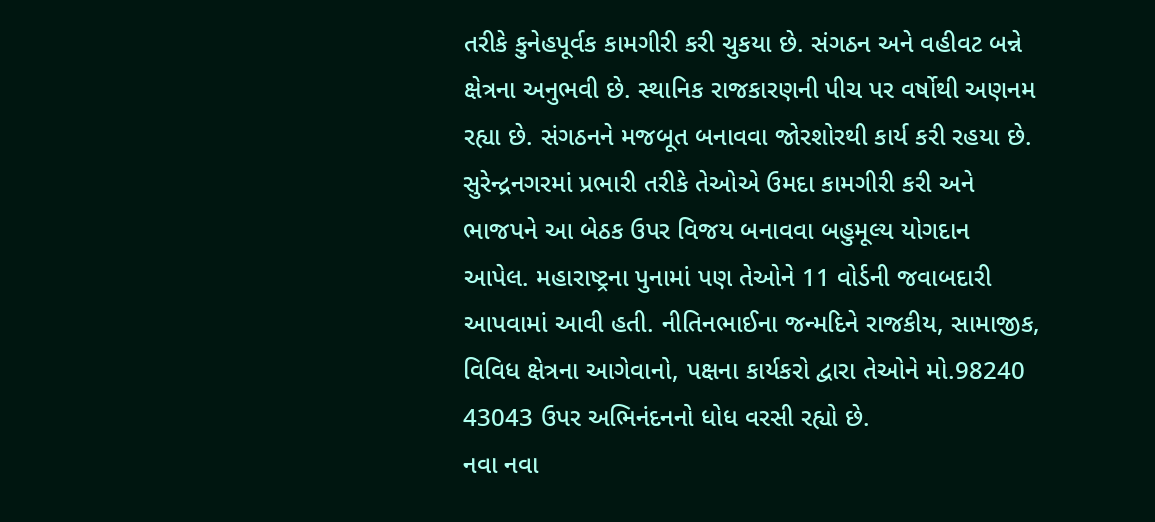તરીકે કુનેહપૂર્વક કામગીરી કરી ચુકયા છે. સંગઠન અને વહીવટ બન્ને ક્ષેત્રના અનુભવી છે. સ્થાનિક રાજકારણની પીચ પર વર્ષોથી અણનમ રહ્યા છે. સંગઠનને મજબૂત બનાવવા જોરશોરથી કાર્ય કરી રહયા છે. સુરેન્દ્રનગરમાં પ્રભારી તરીકે તેઓએ ઉમદા કામગીરી કરી અને ભાજપને આ બેઠક ઉપર વિજય બનાવવા બહુમૂલ્ય યોગદાન આપેલ. મહારાષ્ટ્રના પુનામાં પણ તેઓને 11 વોર્ડની જવાબદારી આપવામાં આવી હતી. નીતિનભાઈના જન્મદિને રાજકીય, સામાજીક, વિવિધ ક્ષેત્રના આગેવાનો, પક્ષના કાર્યકરો દ્વારા તેઓને મો.98240 43043 ઉપર અભિનંદનનો ધોધ વરસી રહ્યો છે.
નવા નવા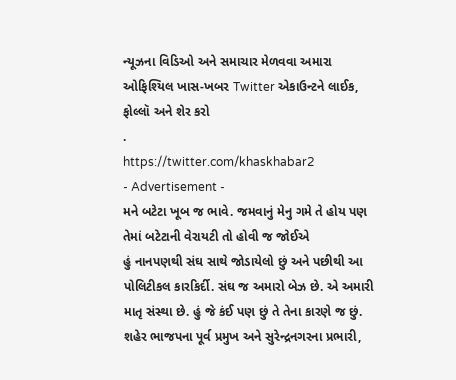ન્યૂઝના વિડિઓ અને સમાચાર મેળવવા અમારા ઓફિશ્યિલ ખાસ-ખબર Twitter એકાઉન્ટને લાઈક, ફોલ્લૉ અને શેર કરો
.
https://twitter.com/khaskhabar2
- Advertisement -
મને બટેટા ખૂબ જ ભાવે. જમવાનું મેનુ ગમે તે હોય પણ તેમાં બટેટાની વેરાયટી તો હોવી જ જોઈએ
હું નાનપણથી સંઘ સાથે જોડાયેલો છું અને પછીથી આ પોલિટીકલ કારકિર્દી. સંઘ જ અમારો બેઝ છે. એ અમારી માતૃ સંસ્થા છે. હું જે કંઈ પણ છું તે તેના કારણે જ છું.
શહેર ભાજપના પૂર્વ પ્રમુખ અને સુરેન્દ્રનગરના પ્રભારી,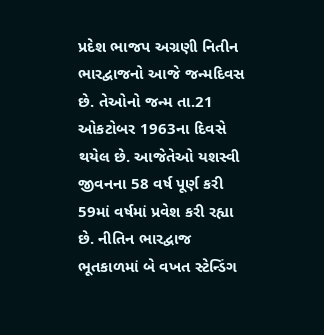પ્રદેશ ભાજપ અગ્રણી નિતીન ભારદ્વાજનો આજે જન્મદિવસ છે. તેઓનો જન્મ તા.21 ઓકટોબર 1963ના દિવસે થયેલ છે. આજેતેઓ યશસ્વી જીવનના 58 વર્ષ પૂર્ણ કરી 59માં વર્ષમાં પ્રવેશ કરી રહ્યા છે. નીતિન ભારદ્વાજ ભૂતકાળમાં બે વખત સ્ટેન્ડિંગ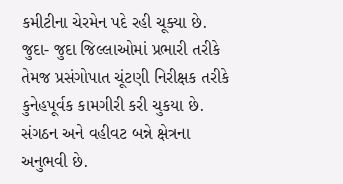કમીટીના ચેરમેન પદે રહી ચૂક્યા છે. જુદા- જુદા જિલ્લાઓમાં પ્રભારી તરીકે તેમજ પ્રસંગોપાત ચૂંટણી નિરીક્ષક તરીકે કુનેહપૂર્વક કામગીરી કરી ચુકયા છે. સંગઠન અને વહીવટ બન્ને ક્ષેત્રના અનુભવી છે.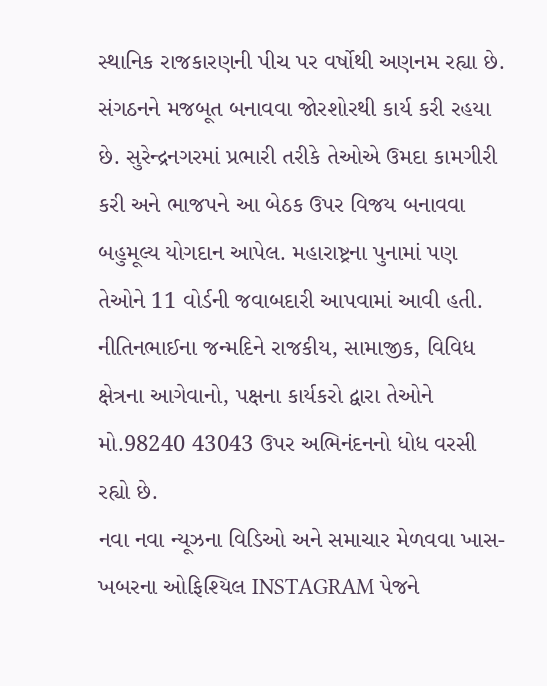સ્થાનિક રાજકારણની પીચ પર વર્ષોથી અણનમ રહ્યા છે. સંગઠનને મજબૂત બનાવવા જોરશોરથી કાર્ય કરી રહયા છે. સુરેન્દ્રનગરમાં પ્રભારી તરીકે તેઓએ ઉમદા કામગીરી કરી અને ભાજપને આ બેઠક ઉપર વિજય બનાવવા બહુમૂલ્ય યોગદાન આપેલ. મહારાષ્ટ્રના પુનામાં પણ તેઓને 11 વોર્ડની જવાબદારી આપવામાં આવી હતી. નીતિનભાઈના જન્મદિને રાજકીય, સામાજીક, વિવિધ ક્ષેત્રના આગેવાનો, પક્ષના કાર્યકરો દ્વારા તેઓને મો.98240 43043 ઉપર અભિનંદનનો ધોધ વરસી રહ્યો છે.
નવા નવા ન્યૂઝના વિડિઓ અને સમાચાર મેળવવા ખાસ-ખબરના ઓફિશ્યિલ INSTAGRAM પેજને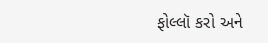ફોલ્લૉ કરો અને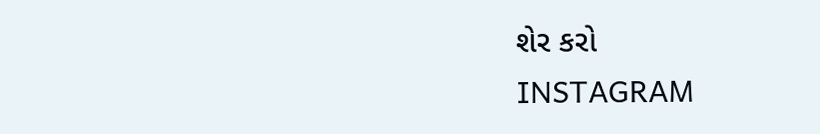શેર કરો
INSTAGRAM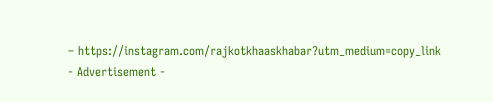– https://instagram.com/rajkotkhaaskhabar?utm_medium=copy_link
- Advertisement -